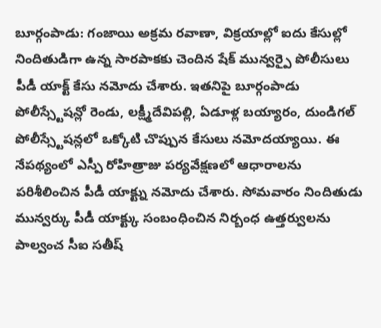బూర్గంపాడు: గంజాయి అక్రమ రవాణా, విక్రయాల్లో ఐదు కేసుల్లో నిందితుడిగా ఉన్న సారపాకకు చెందిన షేక్ మున్వర్పై పోలీసులు పీడీ యాక్ట్ కేసు నమోదు చేశారు. ఇతనిపై బూర్గంపాడు పోలీస్స్టేషన్లో రెండు, లక్ష్మీదేవిపల్లి, ఏడూళ్ల బయ్యారం, దుండిగల్ పోలీస్స్టేషన్లలో ఒక్కోటి చొప్పున కేసులు నమోదయ్యాయి. ఈ నేపథ్యంలో ఎస్పీ రోహిత్రాజు పర్యవేక్షణలో ఆధారాలను పరిశీలించిన పీడీ యాక్ట్ను నమోదు చేశారు. సోమవారం నిందితుడు మున్వర్కు పీడీ యాక్ట్కు సంబంధించిన నిర్బంధ ఉత్తర్వులను పాల్వంచ సీఐ సతీష్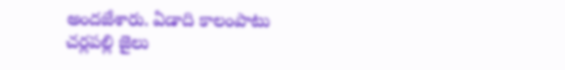అందజేశారు. ఏడాది కాలంపాటు చర్లపల్లి జైలు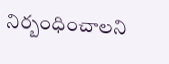నిర్బంధించాలని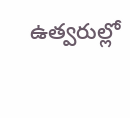ఉత్వరుల్లో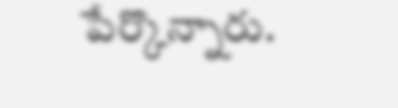పేర్కొన్నారు.